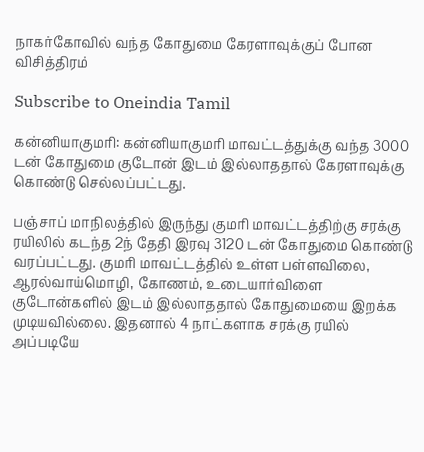நாகர்கோவில் வந்த கோதுமை கேரளாவுக்குப் போன விசித்திரம்

Subscribe to Oneindia Tamil

கன்னியாகுமரி: கன்னியாகுமரி மாவட்டத்துக்கு வந்த 3000 டன் கோதுமை குடோன் இடம் இல்லாததால் கேரளாவுக்கு கொண்டு செல்லப்பட்டது.

பஞ்சாப் மாநிலத்தில் இருந்து குமரி மாவட்டத்திற்கு சரக்கு ரயிலில் கடந்த 2ந் தேதி இரவு 3120 டன் கோதுமை கொண்டு வரப்பட்டது. குமரி மாவட்டத்தில் உள்ள பள்ளவிலை, ஆரல்வாய்மொழி, கோணம், உடையார்விளை குடோன்களில் இடம் இல்லாததால் கோதுமையை இறக்க முடியவில்லை. இதனால் 4 நாட்களாக சரக்கு ரயில் அப்படியே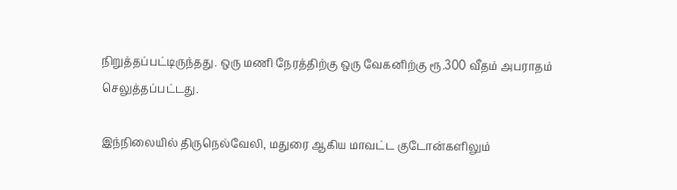நிறுத்தப்பட்டிருந்தது. ஒரு மணி நேரத்திற்கு ஒரு வேகனிற்கு ரூ.300 வீதம் அபராதம் செலுத்தப்பட்டது.

இந்நிலையில் திருநெல்வேலி, மதுரை ஆகிய மாவட்ட குடோன்களிலும்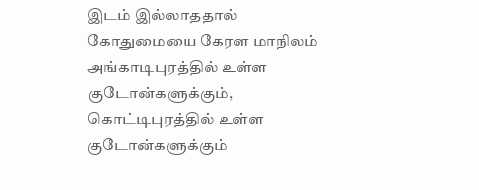இடம் இல்லாததால் கோதுமையை கேரள மாநிலம் அங்காடிபுரத்தில் உள்ள குடோன்களுக்கும், கொட்டிபுரத்தில் உள்ள குடோன்களுக்கும்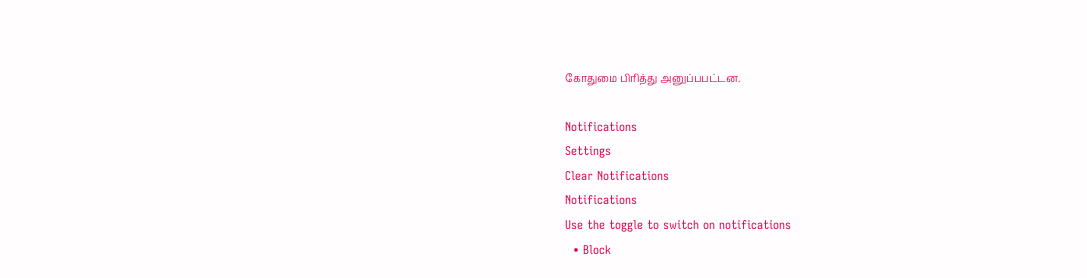கோதுமை பிரித்து அனுப்பபட்டன.

Notifications
Settings
Clear Notifications
Notifications
Use the toggle to switch on notifications
  • Block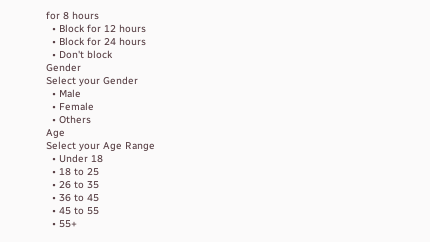for 8 hours
  • Block for 12 hours
  • Block for 24 hours
  • Don't block
Gender
Select your Gender
  • Male
  • Female
  • Others
Age
Select your Age Range
  • Under 18
  • 18 to 25
  • 26 to 35
  • 36 to 45
  • 45 to 55
  • 55+